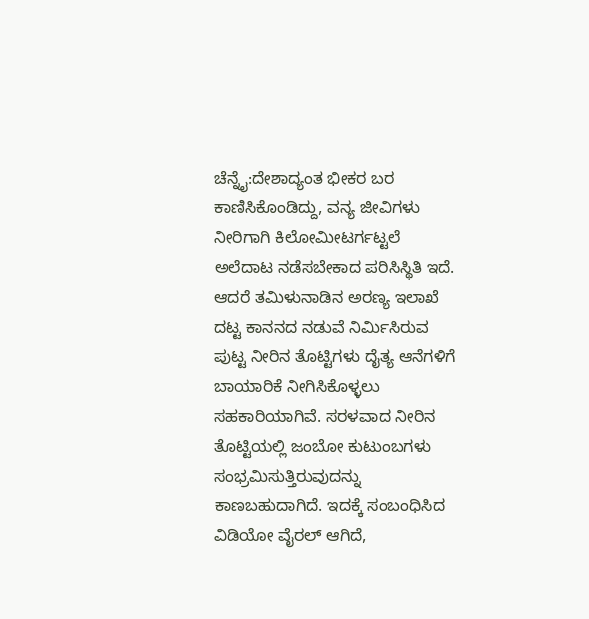ಚೆನ್ನೈ:ದೇಶಾದ್ಯಂತ ಭೀಕರ ಬರ ಕಾಣಿಸಿಕೊಂಡಿದ್ದು, ವನ್ಯ ಜೀವಿಗಳು ನೀರಿಗಾಗಿ ಕಿಲೋಮೀಟರ್ಗಟ್ಟಲೆ ಅಲೆದಾಟ ನಡೆಸಬೇಕಾದ ಪರಿಸಿಸ್ಥಿತಿ ಇದೆ. ಆದರೆ ತಮಿಳುನಾಡಿನ ಅರಣ್ಯ ಇಲಾಖೆ ದಟ್ಟ ಕಾನನದ ನಡುವೆ ನಿರ್ಮಿಸಿರುವ ಪುಟ್ಟ ನೀರಿನ ತೊಟ್ಟಿಗಳು ದೈತ್ಯ ಆನೆಗಳಿಗೆ ಬಾಯಾರಿಕೆ ನೀಗಿಸಿಕೊಳ್ಳಲು ಸಹಕಾರಿಯಾಗಿವೆ. ಸರಳವಾದ ನೀರಿನ ತೊಟ್ಟಿಯಲ್ಲಿ ಜಂಬೋ ಕುಟುಂಬಗಳು ಸಂಭ್ರಮಿಸುತ್ತಿರುವುದನ್ನು ಕಾಣಬಹುದಾಗಿದೆ. ಇದಕ್ಕೆ ಸಂಬಂಧಿಸಿದ ವಿಡಿಯೋ ವೈರಲ್ ಆಗಿದೆ,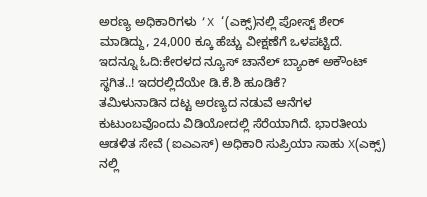ಅರಣ್ಯ ಅಧಿಕಾರಿಗಳು ‘X ‘(ಎಕ್ಸ್)ನಲ್ಲಿ ಪೋಸ್ಟ್ ಶೇರ್ ಮಾಡಿದ್ದು, 24,000 ಕ್ಕೂ ಹೆಚ್ಚು ವೀಕ್ಷಣೆಗೆ ಒಳಪಟ್ಟಿದೆ.
ಇದನ್ನೂ ಓದಿ:ಕೇರಳದ ನ್ಯೂಸ್ ಚಾನೆಲ್‌ ಬ್ಯಾಂಕ್‌ ಅಕೌಂಟ್‌ ಸ್ಥಗಿತ..! ಇದರಲ್ಲಿದೆಯೇ ಡಿ.ಕೆ.ಶಿ ಹೂಡಿಕೆ?
ತಮಿಳುನಾಡಿನ ದಟ್ಟ ಅರಣ್ಯದ ನಡುವೆ ಆನೆಗಳ ಕುಟುಂಬವೊಂದು ವಿಡಿಯೋದಲ್ಲಿ ಸೆರೆಯಾಗಿದೆ. ಭಾರತೀಯ ಆಡಳಿತ ಸೇವೆ (ಐಎಎಸ್) ಅಧಿಕಾರಿ ಸುಪ್ರಿಯಾ ಸಾಹು X(ಎಕ್ಸ್) ನಲ್ಲಿ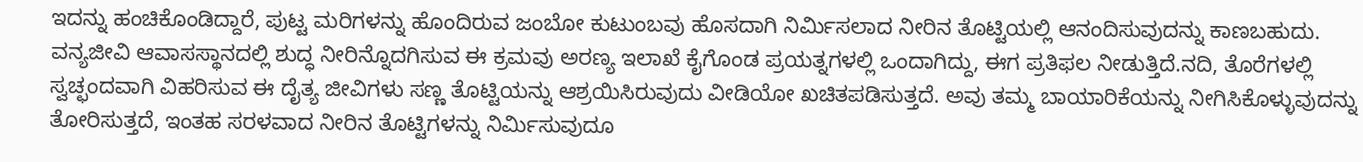ಇದನ್ನು ಹಂಚಿಕೊಂಡಿದ್ದಾರೆ, ಪುಟ್ಟ ಮರಿಗಳನ್ನು ಹೊಂದಿರುವ ಜಂಬೋ ಕುಟುಂಬವು ಹೊಸದಾಗಿ ನಿರ್ಮಿಸಲಾದ ನೀರಿನ ತೊಟ್ಟಿಯಲ್ಲಿ ಆನಂದಿಸುವುದನ್ನು ಕಾಣಬಹುದು. ವನ್ಯಜೀವಿ ಆವಾಸಸ್ಥಾನದಲ್ಲಿ ಶುದ್ಧ ನೀರಿನ್ನೊದಗಿಸುವ ಈ ಕ್ರಮವು ಅರಣ್ಯ ಇಲಾಖೆ ಕೈಗೊಂಡ ಪ್ರಯತ್ನಗಳಲ್ಲಿ ಒಂದಾಗಿದ್ದು, ಈಗ ಪ್ರತಿಫಲ ನೀಡುತ್ತಿದೆ.ನದಿ, ತೊರೆಗಳಲ್ಲಿ ಸ್ವಚ್ಛಂದವಾಗಿ ವಿಹರಿಸುವ ಈ ದೈತ್ಯ ಜೀವಿಗಳು ಸಣ್ಣ ತೊಟ್ಟಿಯನ್ನು ಆಶ್ರಯಿಸಿರುವುದು ವೀಡಿಯೋ ಖಚಿತಪಡಿಸುತ್ತದೆ. ಅವು ತಮ್ಮ ಬಾಯಾರಿಕೆಯನ್ನು ನೀಗಿಸಿಕೊಳ್ಳುವುದನ್ನು ತೋರಿಸುತ್ತದೆ, ಇಂತಹ ಸರಳವಾದ ನೀರಿನ ತೊಟ್ಟಿಗಳನ್ನು ನಿರ್ಮಿಸುವುದೂ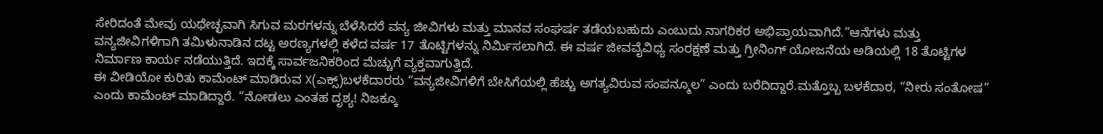ಸೇರಿದಂತೆ ಮೇವು ಯಥೇಚ್ಛವಾಗಿ ಸಿಗುವ ಮರಗಳನ್ನು ಬೆಳೆಸಿದರೆ ವನ್ಯ ಜೀವಿಗಳು ಮತ್ತು ಮಾನವ ಸಂಘರ್ಷ ತಡೆಯಬಹುದು ಎಂಬುದು ನಾಗರಿಕರ ಅಭಿಪ್ರಾಯವಾಗಿದೆ.“ಆನೆಗಳು ಮತ್ತು ವನ್ಯಜೀವಿಗಳಿಗಾಗಿ ತಮಿಳುನಾಡಿನ ದಟ್ಟ ಅರಣ್ಯಗಳಲ್ಲಿ ಕಳೆದ ವರ್ಷ 17 ತೊಟ್ಟಿಗಳನ್ನು ನಿರ್ಮಿಸಲಾಗಿದೆ. ಈ ವರ್ಷ ಜೀವವೈವಿಧ್ಯ ಸಂರಕ್ಷಣೆ ಮತ್ತು ಗ್ರೀನಿಂಗ್ ಯೋಜನೆಯ ಅಡಿಯಲ್ಲಿ 18 ತೊಟ್ಟಿಗಳ ನಿರ್ಮಾಣ ಕಾರ್ಯ ನಡೆಯುತ್ತಿದೆ. ಇದಕ್ಕೆ ಸಾರ್ವಜನಿಕರಿಂದ ಮೆಚ್ಚುಗೆ ವ್ಯಕ್ತವಾಗುತ್ತಿದೆ.
ಈ ವೀಡಿಯೋ ಕುರಿತು ಕಾಮೆಂಟ್ ಮಾಡಿರುವ X(ಎಕ್ಸ್)ಬಳಕೆದಾರರು “ವನ್ಯಜೀವಿಗಳಿಗೆ ಬೇಸಿಗೆಯಲ್ಲಿ ಹೆಚ್ಚು ಅಗತ್ಯವಿರುವ ಸಂಪನ್ಮೂಲ” ಎಂದು ಬರೆದಿದ್ದಾರೆ.ಮತ್ತೊಬ್ಬ ಬಳಕೆದಾರ, “ನೀರು ಸಂತೋಷ” ಎಂದು ಕಾಮೆಂಟ್ ಮಾಡಿದ್ದಾರೆ. “ನೋಡಲು ಎಂತಹ ದೃಶ್ಯ! ನಿಜಕ್ಕೂ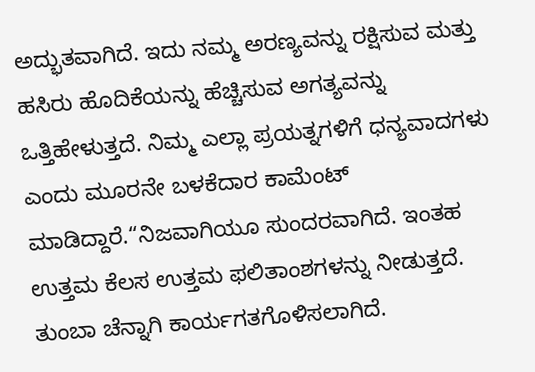ಅದ್ಭುತವಾಗಿದೆ. ಇದು ನಮ್ಮ ಅರಣ್ಯವನ್ನು ರಕ್ಷಿಸುವ ಮತ್ತು ಹಸಿರು ಹೊದಿಕೆಯನ್ನು ಹೆಚ್ಚಿಸುವ ಅಗತ್ಯವನ್ನು ಒತ್ತಿಹೇಳುತ್ತದೆ. ನಿಮ್ಮ ಎಲ್ಲಾ ಪ್ರಯತ್ನಗಳಿಗೆ ಧನ್ಯವಾದಗಳು ಎಂದು ಮೂರನೇ ಬಳಕೆದಾರ ಕಾಮೆಂಟ್ ಮಾಡಿದ್ದಾರೆ.“ನಿಜವಾಗಿಯೂ ಸುಂದರವಾಗಿದೆ. ಇಂತಹ ಉತ್ತಮ ಕೆಲಸ ಉತ್ತಮ ಫಲಿತಾಂಶಗಳನ್ನು ನೀಡುತ್ತದೆ. ತುಂಬಾ ಚೆನ್ನಾಗಿ ಕಾರ್ಯಗತಗೊಳಿಸಲಾಗಿದೆ.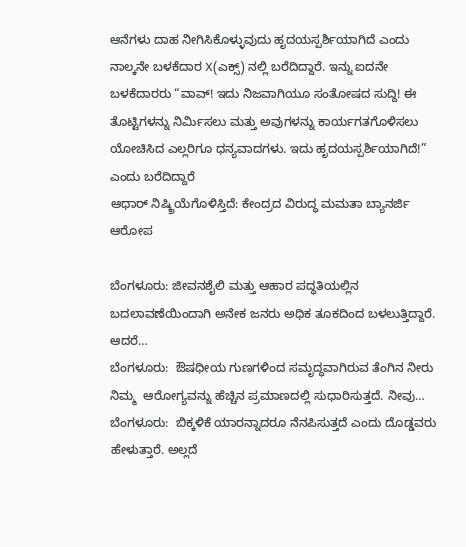ಆನೆಗಳು ದಾಹ ನೀಗಿಸಿಕೊಳ್ಳುವುದು ಹೃದಯಸ್ಪರ್ಶಿಯಾಗಿದೆ ಎಂದು ನಾಲ್ಕನೇ ಬಳಕೆದಾರ X(ಎಕ್ಸ್) ನಲ್ಲಿ ಬರೆದಿದ್ದಾರೆ. ಇನ್ನು ಐದನೇ ಬಳಕೆದಾರರು “ವಾವ್! ಇದು ನಿಜವಾಗಿಯೂ ಸಂತೋಷದ ಸುದ್ದಿ! ಈ ತೊಟ್ಟಿಗಳನ್ನು ನಿರ್ಮಿಸಲು ಮತ್ತು ಅವುಗಳನ್ನು ಕಾರ್ಯಗತಗೊಳಿಸಲು ಯೋಚಿಸಿದ ಎಲ್ಲರಿಗೂ ಧನ್ಯವಾದಗಳು. ಇದು ಹೃದಯಸ್ಪರ್ಶಿಯಾಗಿದೆ!” ಎಂದು ಬರೆದಿದ್ದಾರೆ
ಆಧಾರ್ ನಿಷ್ಕ್ರಿಯೆಗೊಳಿಸ್ತಿದೆ: ಕೇಂದ್ರದ ವಿರುದ್ಧ ಮಮತಾ ಬ್ಯಾನರ್ಜಿ ಆರೋಪ

ಬೆಂಗಳೂರು: ಜೀವನಶೈಲಿ ಮತ್ತು ಆಹಾರ ಪದ್ಧತಿಯಲ್ಲಿನ ಬದಲಾವಣೆಯಿಂದಾಗಿ ಅನೇಕ ಜನರು ಅಧಿಕ ತೂಕದಿಂದ ಬಳಲುತ್ತಿದ್ದಾರೆ. ಆದರೆ…
ಬೆಂಗಳೂರು:  ಔಷಧೀಯ ಗುಣಗಳಿಂದ ಸಮೃದ್ಧವಾಗಿರುವ ತೆಂಗಿನ ನೀರು ನಿಮ್ಮ  ಆರೋಗ್ಯವನ್ನು ಹೆಚ್ಚಿನ ಪ್ರಮಾಣದಲ್ಲಿ ಸುಧಾರಿಸುತ್ತದೆ. ನೀವು…
ಬೆಂಗಳೂರು:  ಬಿಕ್ಕಳಿಕೆ ಯಾರನ್ನಾದರೂ ನೆನಪಿಸುತ್ತದೆ ಎಂದು ದೊಡ್ಡವರು ಹೇಳುತ್ತಾರೆ. ಅಲ್ಲದೆ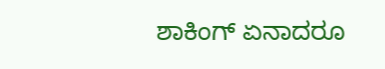ಶಾಕಿಂಗ್ ಏನಾದರೂ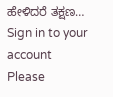ಹೇಳಿದರೆ ತಕ್ಷಣ…
Sign in to your account
Please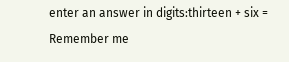enter an answer in digits:thirteen + six =
Remember me